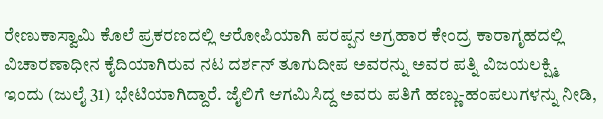ರೇಣುಕಾಸ್ವಾಮಿ ಕೊಲೆ ಪ್ರಕರಣದಲ್ಲಿ ಆರೋಪಿಯಾಗಿ ಪರಪ್ಪನ ಅಗ್ರಹಾರ ಕೇಂದ್ರ ಕಾರಾಗೃಹದಲ್ಲಿ ವಿಚಾರಣಾಧೀನ ಕೈದಿಯಾಗಿರುವ ನಟ ದರ್ಶನ್ ತೂಗುದೀಪ ಅವರನ್ನು ಅವರ ಪತ್ನಿ ವಿಜಯಲಕ್ಷ್ಮಿ ಇಂದು (ಜುಲೈ 31) ಭೇಟಿಯಾಗಿದ್ದಾರೆ. ಜೈಲಿಗೆ ಆಗಮಿಸಿದ್ದ ಅವರು ಪತಿಗೆ ಹಣ್ಣು-ಹಂಪಲುಗಳನ್ನು ನೀಡಿ,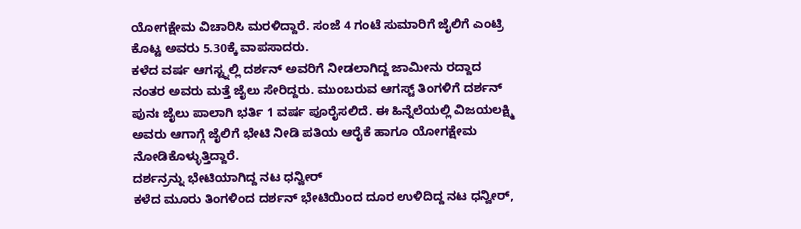ಯೋಗಕ್ಷೇಮ ವಿಚಾರಿಸಿ ಮರಳಿದ್ದಾರೆ. ಸಂಜೆ 4 ಗಂಟೆ ಸುಮಾರಿಗೆ ಜೈಲಿಗೆ ಎಂಟ್ರಿ ಕೊಟ್ಟ ಅವರು 5.30ಕ್ಕೆ ವಾಪಸಾದರು.
ಕಳೆದ ವರ್ಷ ಆಗಸ್ಟ್ನಲ್ಲಿ ದರ್ಶನ್ ಅವರಿಗೆ ನೀಡಲಾಗಿದ್ದ ಜಾಮೀನು ರದ್ದಾದ ನಂತರ ಅವರು ಮತ್ತೆ ಜೈಲು ಸೇರಿದ್ದರು. ಮುಂಬರುವ ಆಗಸ್ಟ್ ತಿಂಗಳಿಗೆ ದರ್ಶನ್ ಪುನಃ ಜೈಲು ಪಾಲಾಗಿ ಭರ್ತಿ 1 ವರ್ಷ ಪೂರೈಸಲಿದೆ. ಈ ಹಿನ್ನೆಲೆಯಲ್ಲಿ ವಿಜಯಲಕ್ಷ್ಮಿ ಅವರು ಆಗಾಗ್ಗೆ ಜೈಲಿಗೆ ಭೇಟಿ ನೀಡಿ ಪತಿಯ ಆರೈಕೆ ಹಾಗೂ ಯೋಗಕ್ಷೇಮ ನೋಡಿಕೊಳ್ಳುತ್ತಿದ್ದಾರೆ.
ದರ್ಶನ್ರನ್ನು ಭೇಟಿಯಾಗಿದ್ದ ನಟ ಧನ್ವೀರ್
ಕಳೆದ ಮೂರು ತಿಂಗಳಿಂದ ದರ್ಶನ್ ಭೇಟಿಯಿಂದ ದೂರ ಉಳಿದಿದ್ದ ನಟ ಧನ್ವೀರ್,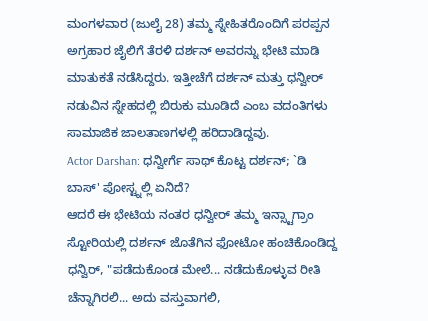ಮಂಗಳವಾರ (ಜುಲೈ 28) ತಮ್ಮ ಸ್ನೇಹಿತರೊಂದಿಗೆ ಪರಪ್ಪನ ಅಗ್ರಹಾರ ಜೈಲಿಗೆ ತೆರಳಿ ದರ್ಶನ್ ಅವರನ್ನು ಭೇಟಿ ಮಾಡಿ ಮಾತುಕತೆ ನಡೆಸಿದ್ದರು. ಇತ್ತೀಚೆಗೆ ದರ್ಶನ್ ಮತ್ತು ಧನ್ವೀರ್ ನಡುವಿನ ಸ್ನೇಹದಲ್ಲಿ ಬಿರುಕು ಮೂಡಿದೆ ಎಂಬ ವದಂತಿಗಳು ಸಾಮಾಜಿಕ ಜಾಲತಾಣಗಳಲ್ಲಿ ಹರಿದಾಡಿದ್ದವು.
Actor Darshan: ಧನ್ವೀರ್ಗೆ ಸಾಥ್ ಕೊಟ್ಟ ದರ್ಶನ್; `ಡಿ ಬಾಸ್' ಪೋಸ್ಟ್ನಲ್ಲಿ ಏನಿದೆ?
ಆದರೆ ಈ ಭೇಟಿಯ ನಂತರ ಧನ್ವೀರ್ ತಮ್ಮ ಇನ್ಸ್ಟಾಗ್ರಾಂ ಸ್ಟೋರಿಯಲ್ಲಿ ದರ್ಶನ್ ಜೊತೆಗಿನ ಫೋಟೋ ಹಂಚಿಕೊಂಡಿದ್ದ ಧನ್ವಿರ್, "ಪಡೆದುಕೊಂಡ ಮೇಲೆ... ನಡೆದುಕೊಳ್ಳುವ ರೀತಿ ಚೆನ್ನಾಗಿರಲಿ... ಅದು ವಸ್ತುವಾಗಲಿ,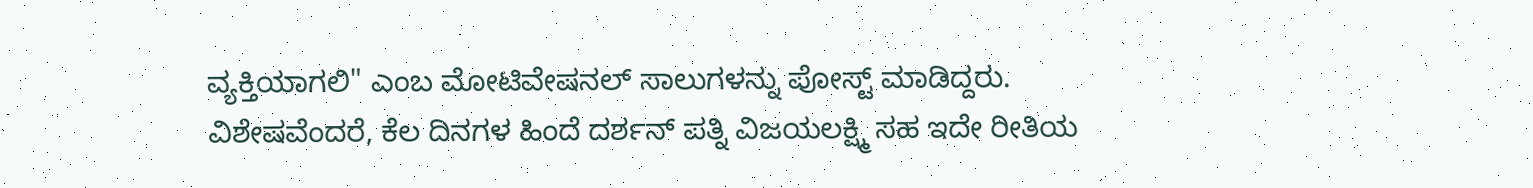ವ್ಯಕ್ತಿಯಾಗಲಿ" ಎಂಬ ಮೋಟಿವೇಷನಲ್ ಸಾಲುಗಳನ್ನು ಪೋಸ್ಟ್ ಮಾಡಿದ್ದರು. ವಿಶೇಷವೆಂದರೆ, ಕೆಲ ದಿನಗಳ ಹಿಂದೆ ದರ್ಶನ್ ಪತ್ನಿ ವಿಜಯಲಕ್ಷ್ಮಿ ಸಹ ಇದೇ ರೀತಿಯ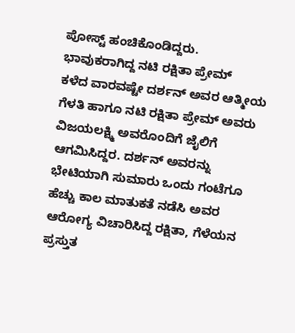ಪೋಸ್ಟ್ ಹಂಚಿಕೊಂಡಿದ್ದರು.
ಭಾವುಕರಾಗಿದ್ದ ನಟಿ ರಕ್ಷಿತಾ ಪ್ರೇಮ್
ಕಳೆದ ವಾರವಷ್ಟೇ ದರ್ಶನ್ ಅವರ ಆತ್ಮೀಯ ಗೆಳತಿ ಹಾಗೂ ನಟಿ ರಕ್ಷಿತಾ ಪ್ರೇಮ್ ಅವರು ವಿಜಯಲಕ್ಷ್ಮಿ ಅವರೊಂದಿಗೆ ಜೈಲಿಗೆ ಆಗಮಿಸಿದ್ದರ. ದರ್ಶನ್ ಅವರನ್ನು ಭೇಟಿಯಾಗಿ ಸುಮಾರು ಒಂದು ಗಂಟೆಗೂ ಹೆಚ್ಚು ಕಾಲ ಮಾತುಕತೆ ನಡೆಸಿ ಅವರ ಆರೋಗ್ಯ ವಿಚಾರಿಸಿದ್ದ ರಕ್ಷಿತಾ, ಗೆಳೆಯನ ಪ್ರಸ್ತುತ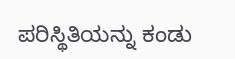ಪರಿಸ್ಥಿತಿಯನ್ನು ಕಂಡು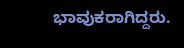ಭಾವುಕರಾಗಿದ್ದರು.